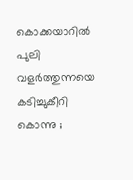കൊക്കയാറിൽ പുലി വളർത്തുന്നയെ കടിച്ചുകീറി കൊന്നു ;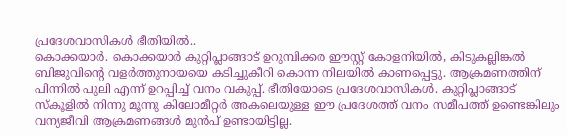പ്രദേശവാസികൾ ഭീതിയിൽ..
കൊക്കയാർ. കൊക്കയാർ കുറ്റിപ്ലാങ്ങാട് ഉറുമ്പിക്കര ഈസ്റ്റ് കോളനിയിൽ, കിടുകല്ലിങ്കൽ ബിജുവിന്റെ വളർത്തുനായയെ കടിച്ചുകീറി കൊന്ന നിലയിൽ കാണപ്പെട്ടു. ആക്രമണത്തിന് പിന്നിൽ പുലി എന്ന് ഉറപ്പിച്ച് വനം വകുപ്പ്. ഭീതിയോടെ പ്രദേശവാസികൾ. കുറ്റിപ്ലാങ്ങാട് സ്കൂളിൽ നിന്നു മൂന്നു കിലോമീറ്റർ അകലെയുള്ള ഈ പ്രദേശത്ത് വനം സമീപത്ത് ഉണ്ടെങ്കിലും വന്യജീവി ആക്രമണങ്ങൾ മുൻപ് ഉണ്ടായിട്ടില്ല.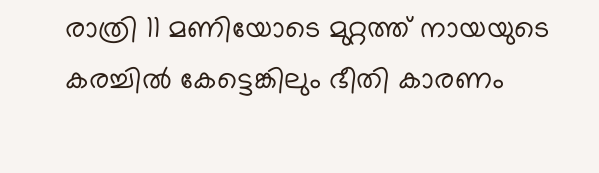രാത്രി 11 മണിയോടെ മുറ്റത്ത് നായയുടെ കരച്ചിൽ കേട്ടെങ്കിലും ഭീതി കാരണം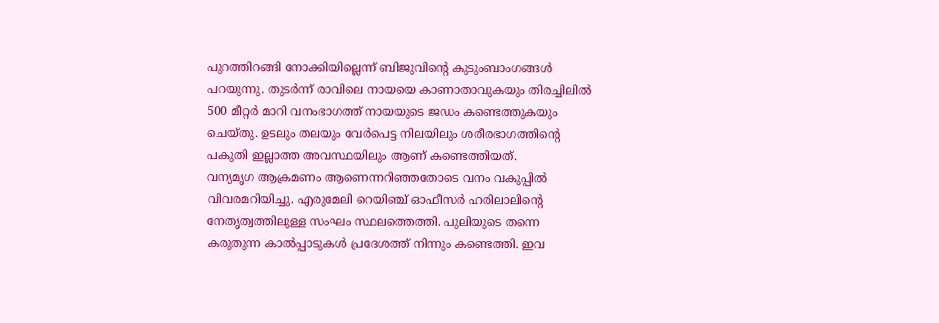പുറത്തിറങ്ങി നോക്കിയില്ലെന്ന് ബിജുവിന്റെ കുടുംബാംഗങ്ങൾ പറയുന്നു. തുടർന്ന് രാവിലെ നായയെ കാണാതാവുകയും തിരച്ചിലിൽ 500 മീറ്റർ മാറി വനംഭാഗത്ത് നായയുടെ ജഡം കണ്ടെത്തുകയും ചെയ്തു. ഉടലും തലയും വേർപെട്ട നിലയിലും ശരീരഭാഗത്തിന്റെ പകുതി ഇല്ലാത്ത അവസ്ഥയിലും ആണ് കണ്ടെത്തിയത്.
വന്യമൃഗ ആക്രമണം ആണെന്നറിഞ്ഞതോടെ വനം വകുപ്പിൽ വിവരമറിയിച്ചു. എരുമേലി റെയിഞ്ച് ഓഫീസർ ഹരിലാലിന്റെ നേതൃത്വത്തിലുള്ള സംഘം സ്ഥലത്തെത്തി. പുലിയുടെ തന്നെ കരുതുന്ന കാൽപ്പാടുകൾ പ്രദേശത്ത് നിന്നും കണ്ടെത്തി. ഇവ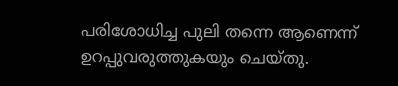പരിശോധിച്ച പുലി തന്നെ ആണെന്ന് ഉറപ്പുവരുത്തുകയും ചെയ്തു.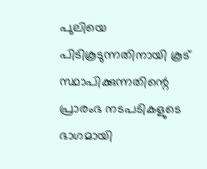പുലിയെ പിടികൂടുന്നതിനായി കൂട് സ്ഥാപിക്കുന്നതിന്റെ പ്രാരംഭ നടപടികളുടെ ഭാഗമായി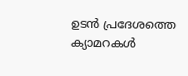ഉടൻ പ്രദേശത്തെ ക്യാമറകൾ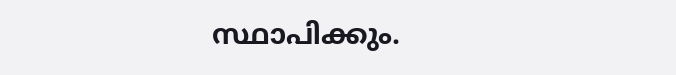സ്ഥാപിക്കും.